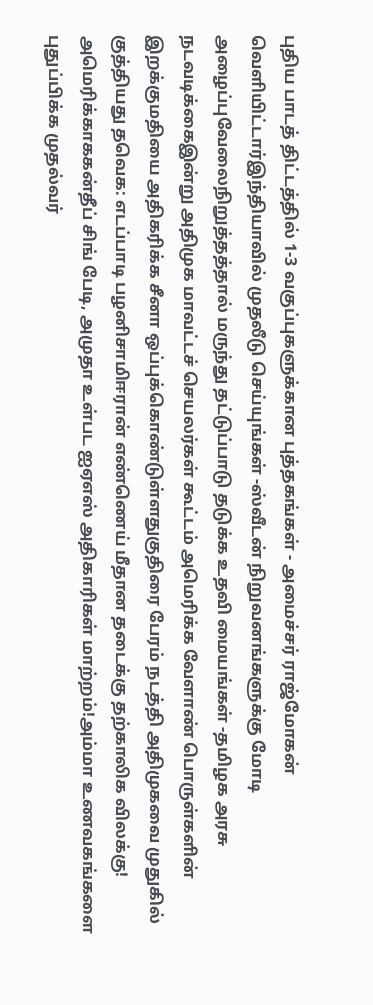புதிய பாடத் திட்டத்தில் 1-3 வகுப்புகளுக்கான புத்தகங்கள் - அமைச்சர் ராஜ்மோகன் வெளியிட்டார்இந்தியாவில் முதலீடு செய்யுங்கள் -ஸ்வீடன் நிறுவனங்களுக்கு மோடி அழைப்புவேலைநிறுத்தத்தால் மருந்து தட்டுப்பாடு தடுக்க உதவி மையங்கள் -தமிழக அரசு நடவடிக்கைஇன்று அதிமுக மாவட்டச் செயலர்கள் கூட்டம் அமெரிக்க வேளாண் பொருள்களின் இறக்குமதியை அதிகரிக்க சீனா ஒப்புக்கொண்டுள்ளதுகுதிரை பேரம் நடத்தி அதிமுகவை முதுகில் குத்தியது தவெக: எடப்பாடி பழனிசாமிஈரான் எண்ணெய் மீதான தடைக்கு தற்காலிக விலக்கு! அமெரிக்காககன்தீப் சிங் பேடி, அமுதா உள்பட ஐஏஎஸ் அதிகாரிகள் மாற்றம்!அம்மா உணவகங்களை புதுப்பிக்க முதல்வர்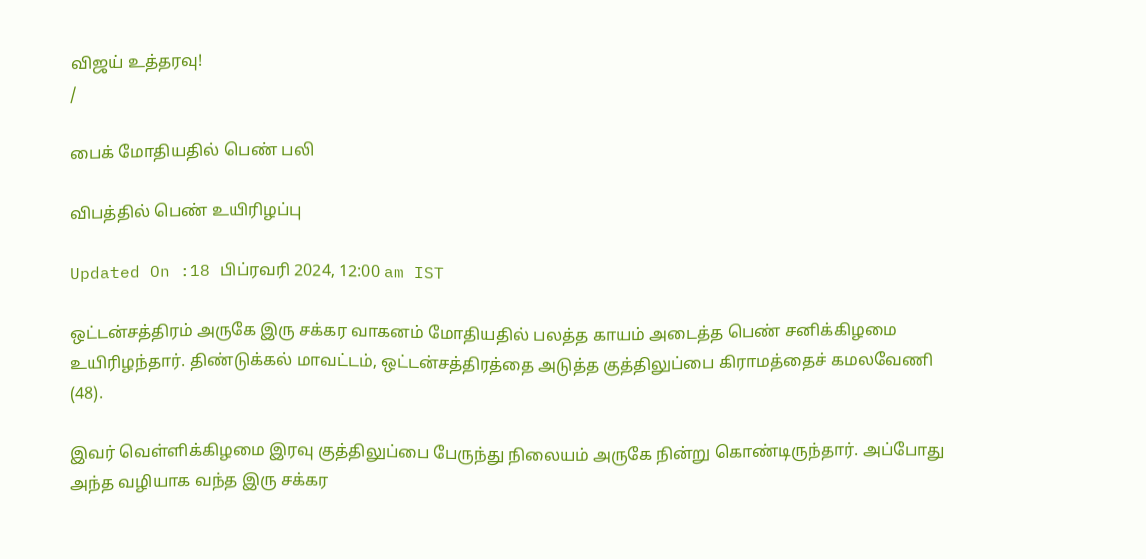விஜய் உத்தரவு!
/

பைக் மோதியதில் பெண் பலி

விபத்தில் பெண் உயிரிழப்பு

Updated On :18 பிப்ரவரி 2024, 12:00 am IST

ஒட்டன்சத்திரம் அருகே இரு சக்கர வாகனம் மோதியதில் பலத்த காயம் அடைத்த பெண் சனிக்கிழமை உயிரிழந்தார். திண்டுக்கல் மாவட்டம், ஒட்டன்சத்திரத்தை அடுத்த குத்திலுப்பை கிராமத்தைச் கமலவேணி (48).

இவர் வெள்ளிக்கிழமை இரவு குத்திலுப்பை பேருந்து நிலையம் அருகே நின்று கொண்டிருந்தார். அப்போது அந்த வழியாக வந்த இரு சக்கர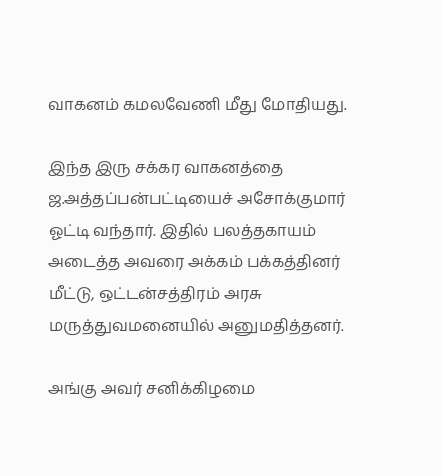வாகனம் கமலவேணி மீது மோதியது.

இந்த இரு சக்கர வாகனத்தை ஜ.அத்தப்பன்பட்டியைச் அசோக்குமார் ஓட்டி வந்தார். இதில் பலத்தகாயம் அடைத்த அவரை அக்கம் பக்கத்தினர் மீட்டு, ஒட்டன்சத்திரம் அரசு மருத்துவமனையில் அனுமதித்தனர்.

அங்கு அவர் சனிக்கிழமை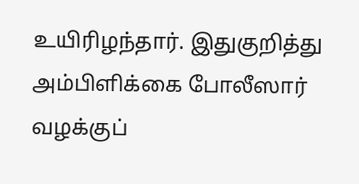உயிரிழந்தார். இதுகுறித்து அம்பிளிக்கை போலீஸார் வழக்குப்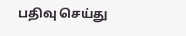பதிவு செய்து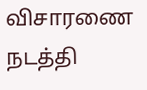விசாரணை நடத்தி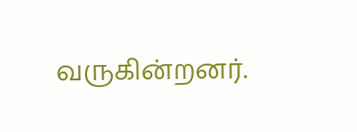வருகின்றனர்.